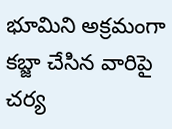భూమిని అక్రమంగా కబ్జా చేసిన వారిపై చర్య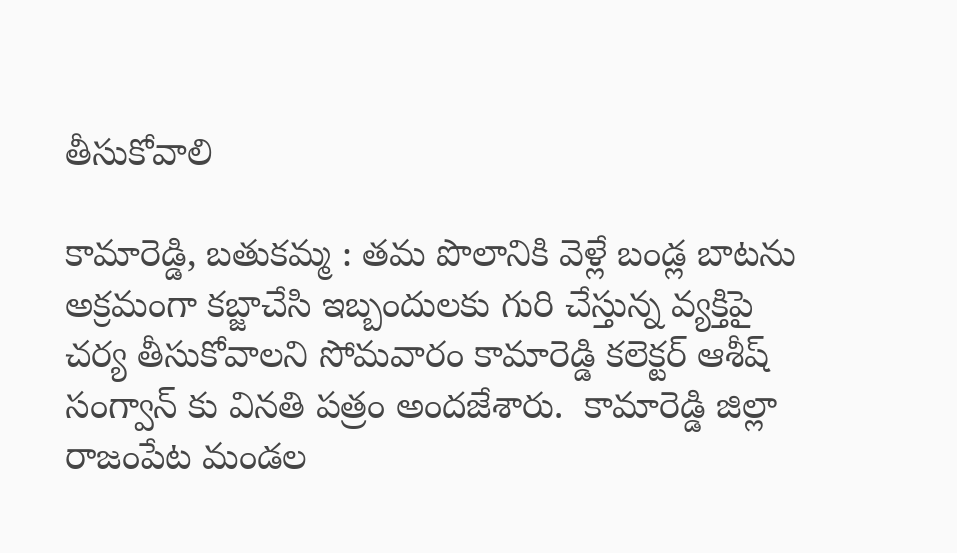తీసుకోవాలి

కామారెడ్డి, బతుకమ్మ : తమ పొలానికి వెళ్లే బండ్ల బాటను అక్రమంగా కబ్జాచేసి ఇబ్బందులకు గురి చేస్తున్న వ్యక్తిపై చర్య తీసుకోవాలని సోమవారం కామారెడ్డి కలెక్టర్ ఆశీష్ సంగ్వాన్ కు వినతి పత్రం అందజేశారు.  కామారెడ్డి జిల్లా రాజంపేట మండల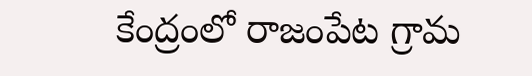కేంద్రంలో రాజంపేట గ్రామ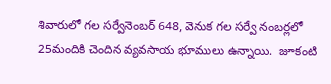శివారులో గల సర్వేనెంబర్ 648, వెనుక గల సర్వే నంబర్లలో 25మందికి చెందిన వ్యవసాయ భూములు ఉన్నాయి.  జూకంటి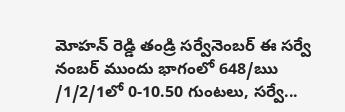మోహన్ రెడ్డి తండ్రి సర్వేనెంబర్ ఈ సర్వే నంబర్ ముందు భాగంలో 648/ఋ /1/2/1లో 0-10.50 గుంటలు, సర్వే...